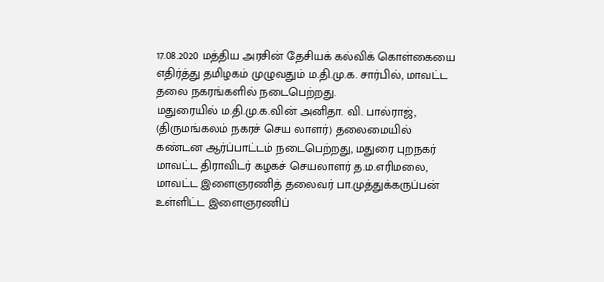17.08.2020 மத்திய அரசின் தேசியக் கல்விக் கொள்கையை எதிர்த்து தமிழகம் முழுவதும் ம.தி.மு.க. சார்பில், மாவட்ட தலை நகரங்களில் நடைபெற்றது.
மதுரையில் ம.தி.மு.க.வின் அனிதா. வி. பால்ராஜ், (திருமங்கலம் நகரச் செய லாளர்) தலைமையில் கண்டன ஆர்ப்பாட்டம் நடைபெற்றது, மதுரை புறநகர் மாவட்ட திராவிடர் கழகச் செயலாளர் த.ம.எரிமலை, மாவட்ட இளைஞரணித் தலைவர் பா.முத்துக்கருப்பன் உள்ளிட்ட இளைஞரணிப்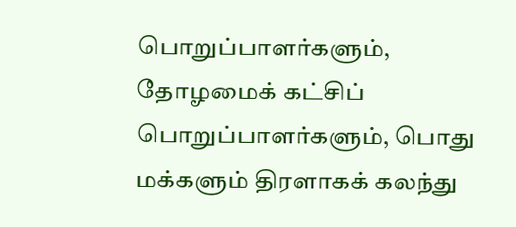பொறுப்பாளர்களும், தோழமைக் கட்சிப் பொறுப்பாளர்களும், பொது மக்களும் திரளாகக் கலந்து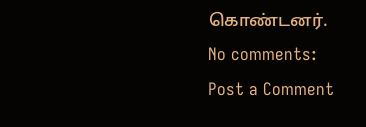கொண்டனர்.
No comments:
Post a Comment